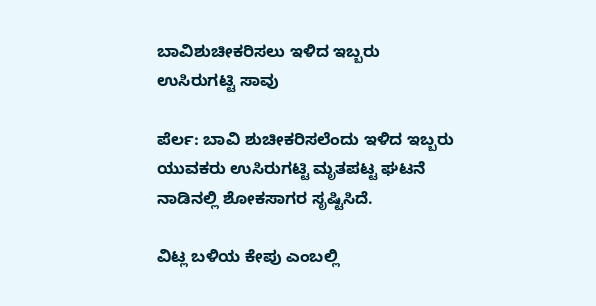ಬಾವಿಶುಚೀಕರಿಸಲು ಇಳಿದ ಇಬ್ಬರು ಉಸಿರುಗಟ್ಟಿ ಸಾವು

ಪೆರ್ಲ: ಬಾವಿ ಶುಚೀಕರಿಸಲೆಂದು ಇಳಿದ ಇಬ್ಬರು ಯುವಕರು ಉಸಿರುಗಟ್ಟಿ ಮೃತಪಟ್ಟ ಘಟನೆ ನಾಡಿನಲ್ಲಿ ಶೋಕಸಾಗರ ಸೃಷ್ಟಿಸಿದೆ.

ವಿಟ್ಲ ಬಳಿಯ ಕೇಪು ಎಂಬಲ್ಲಿ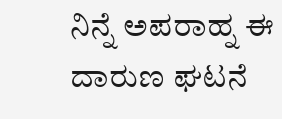ನಿನ್ನೆ ಅಪರಾಹ್ನ ಈ ದಾರುಣ ಘಟನೆ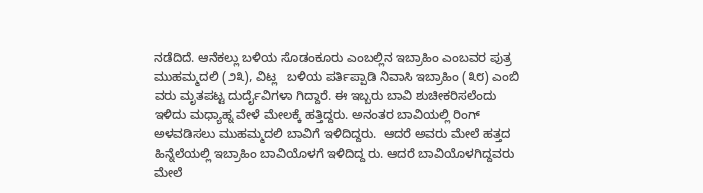ನಡೆದಿದೆ. ಆನೆಕಲ್ಲು ಬಳಿಯ ಸೊಡಂಕೂರು ಎಂಬಲ್ಲಿನ ಇಬ್ರಾಹಿಂ ಎಂಬವರ ಪುತ್ರ ಮುಹಮ್ಮದಲಿ (೨೩), ವಿಟ್ಲ   ಬಳಿಯ ಪರ್ತಿಪ್ಪಾಡಿ ನಿವಾಸಿ ಇಬ್ರಾಹಿಂ (೩೮) ಎಂಬಿ ವರು ಮೃತಪಟ್ಟ ದುರ್ದೈವಿಗಳಾ ಗಿದ್ದಾರೆ. ಈ ಇಬ್ಬರು ಬಾವಿ ಶುಚೀಕರಿಸಲೆಂದು ಇಳಿದು ಮಧ್ಯಾಹ್ನ ವೇಳೆ ಮೇಲಕ್ಕೆ ಹತ್ತಿದ್ದರು. ಅನಂತರ ಬಾವಿಯಲ್ಲಿ ರಿಂಗ್ ಅಳವಡಿಸಲು ಮುಹಮ್ಮದಲಿ ಬಾವಿಗೆ ಇಳಿದಿದ್ದರು.  ಆದರೆ ಅವರು ಮೇಲೆ ಹತ್ತದ ಹಿನ್ನೆಲೆಯಲ್ಲಿ ಇಬ್ರಾಹಿಂ ಬಾವಿಯೊಳಗೆ ಇಳಿದಿದ್ದ ರು. ಆದರೆ ಬಾವಿಯೊಳಗಿದ್ದವರು ಮೇಲೆ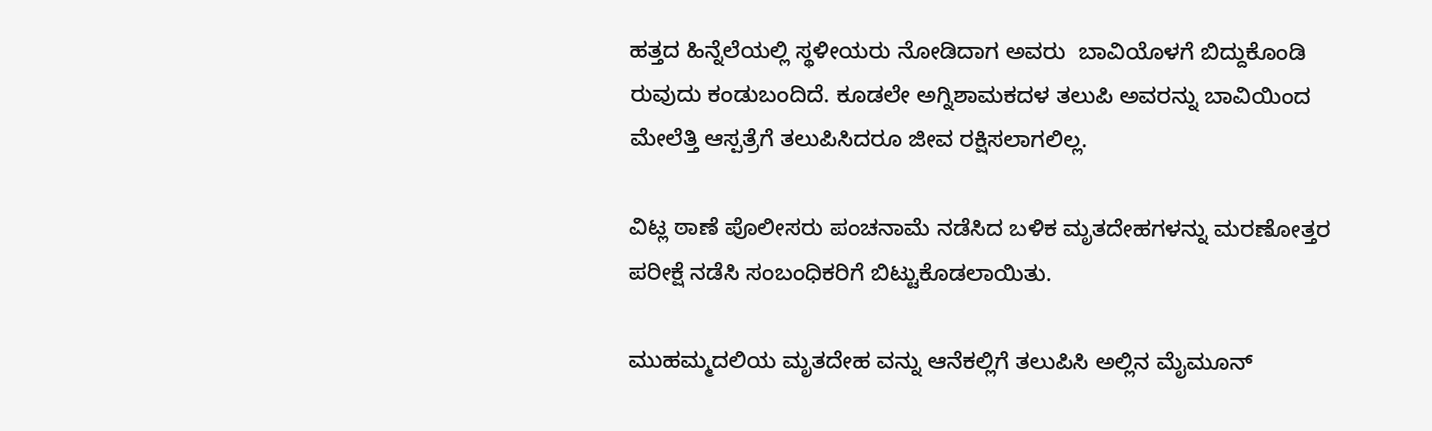ಹತ್ತದ ಹಿನ್ನೆಲೆಯಲ್ಲಿ ಸ್ಥಳೀಯರು ನೋಡಿದಾಗ ಅವರು  ಬಾವಿಯೊಳಗೆ ಬಿದ್ದುಕೊಂಡಿ ರುವುದು ಕಂಡುಬಂದಿದೆ. ಕೂಡಲೇ ಅಗ್ನಿಶಾಮಕದಳ ತಲುಪಿ ಅವರನ್ನು ಬಾವಿಯಿಂದ ಮೇಲೆತ್ತಿ ಆಸ್ಪತ್ರೆಗೆ ತಲುಪಿಸಿದರೂ ಜೀವ ರಕ್ಷಿಸಲಾಗಲಿಲ್ಲ.

ವಿಟ್ಲ ಠಾಣೆ ಪೊಲೀಸರು ಪಂಚನಾಮೆ ನಡೆಸಿದ ಬಳಿಕ ಮೃತದೇಹಗಳನ್ನು ಮರಣೋತ್ತರ ಪರೀಕ್ಷೆ ನಡೆಸಿ ಸಂಬಂಧಿಕರಿಗೆ ಬಿಟ್ಟುಕೊಡಲಾಯಿತು.

ಮುಹಮ್ಮದಲಿಯ ಮೃತದೇಹ ವನ್ನು ಆನೆಕಲ್ಲಿಗೆ ತಲುಪಿಸಿ ಅಲ್ಲಿನ ಮೈಮೂನ್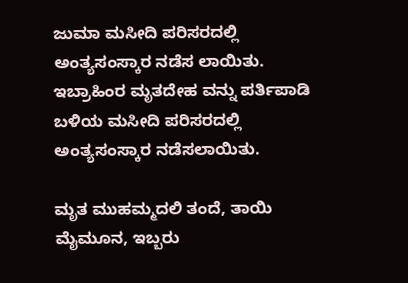ಜುಮಾ ಮಸೀದಿ ಪರಿಸರದಲ್ಲಿ ಅಂತ್ಯಸಂಸ್ಕಾರ ನಡೆಸ ಲಾಯಿತು. ಇಬ್ರಾಹಿಂರ ಮೃತದೇಹ ವನ್ನು ಪರ್ತಿಪಾಡಿ ಬಳಿಯ ಮಸೀದಿ ಪರಿಸರದಲ್ಲಿ ಅಂತ್ಯಸಂಸ್ಕಾರ ನಡೆಸಲಾಯಿತು.

ಮೃತ ಮುಹಮ್ಮದಲಿ ತಂದೆ, ತಾಯಿ ಮೈಮೂನ, ಇಬ್ಬರು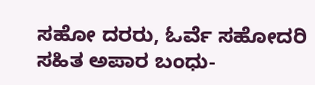ಸಹೋ ದರರು, ಓರ್ವೆ ಸಹೋದರಿ ಸಹಿತ ಅಪಾರ ಬಂಧು-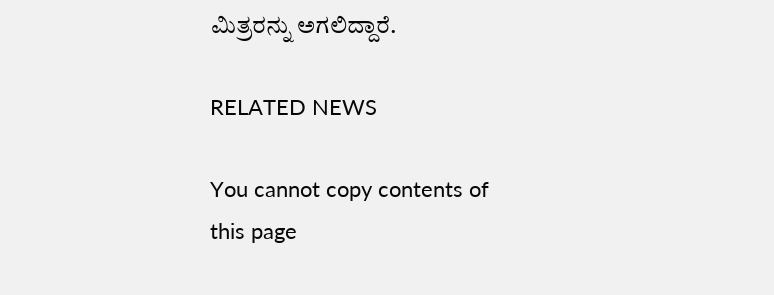ಮಿತ್ರರನ್ನು ಅಗಲಿದ್ದಾರೆ.

RELATED NEWS

You cannot copy contents of this page